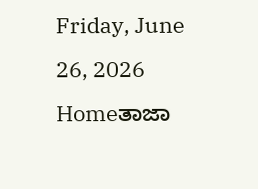Friday, June 26, 2026
Homeತಾಜಾ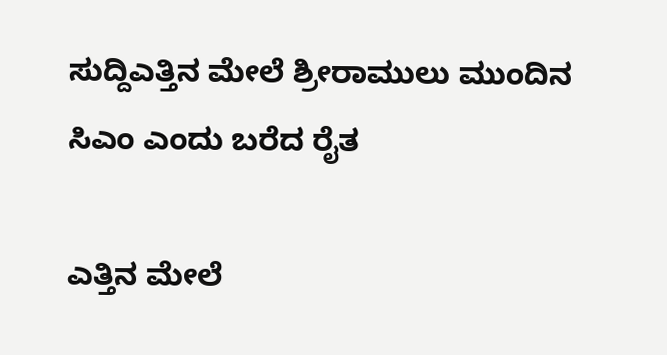ಸುದ್ದಿಎತ್ತಿನ ಮೇಲೆ ಶ್ರೀರಾಮುಲು ಮುಂದಿನ ಸಿಎಂ ಎಂದು ಬರೆದ ರೈತ

ಎತ್ತಿನ ಮೇಲೆ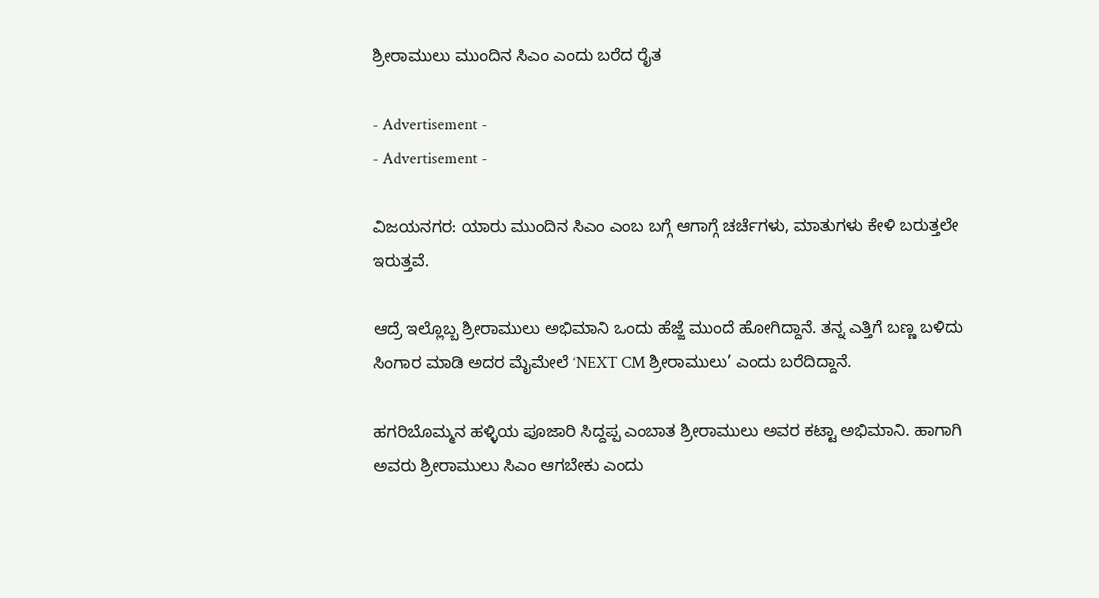ಶ್ರೀರಾಮುಲು ಮುಂದಿನ ಸಿಎಂ ಎಂದು ಬರೆದ ರೈತ

- Advertisement -
- Advertisement -

ವಿಜಯನಗರ: ಯಾರು ಮುಂದಿನ ಸಿಎಂ ಎಂಬ ಬಗ್ಗೆ ಆಗಾಗ್ಗೆ ಚರ್ಚೆಗಳು, ಮಾತುಗಳು ಕೇಳಿ ಬರುತ್ತಲೇ ಇರುತ್ತವೆ.

ಆದ್ರೆ ಇಲ್ಲೊಬ್ಬ ಶ್ರೀರಾಮುಲು ಅಭಿಮಾನಿ ಒಂದು ಹೆಜ್ಜೆ ಮುಂದೆ ಹೋಗಿದ್ದಾನೆ. ತನ್ನ ಎತ್ತಿಗೆ ಬಣ್ಣ ಬಳಿದು ಸಿಂಗಾರ ಮಾಡಿ ಅದರ ಮೈಮೇಲೆ ‘NEXT CM ಶ್ರೀರಾಮುಲು’ ಎಂದು ಬರೆದಿದ್ದಾನೆ.

ಹಗರಿಬೊಮ್ಮನ ಹಳ್ಳಿಯ ಪೂಜಾರಿ ಸಿದ್ದಪ್ಪ ಎಂಬಾತ ಶ್ರೀರಾಮುಲು ಅವರ ಕಟ್ಟಾ ಅಭಿಮಾನಿ. ಹಾಗಾಗಿ ಅವರು ಶ್ರೀರಾಮುಲು ಸಿಎಂ ಆಗಬೇಕು ಎಂದು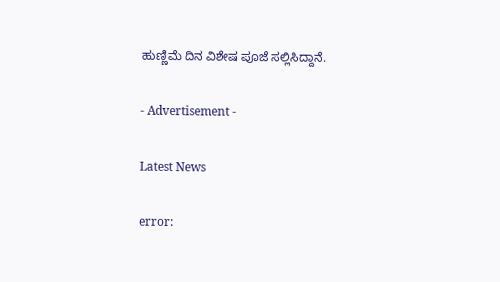ಹುಣ್ಣಿಮೆ ದಿನ ವಿಶೇಷ ಪೂಜೆ ಸಲ್ಲಿಸಿದ್ದಾನೆ.

- Advertisement -

Latest News

error: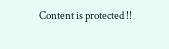Content is protected !!